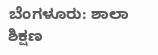ಬೆಂಗಳೂರು: ಶಾಲಾ ಶಿಕ್ಷಣ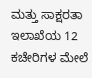ಮತ್ತು ಸಾಕ್ಷರತಾ ಇಲಾಖೆಯ 12 ಕಚೇರಿಗಳ ಮೇಲೆ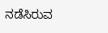ನಡೆಸಿರುವ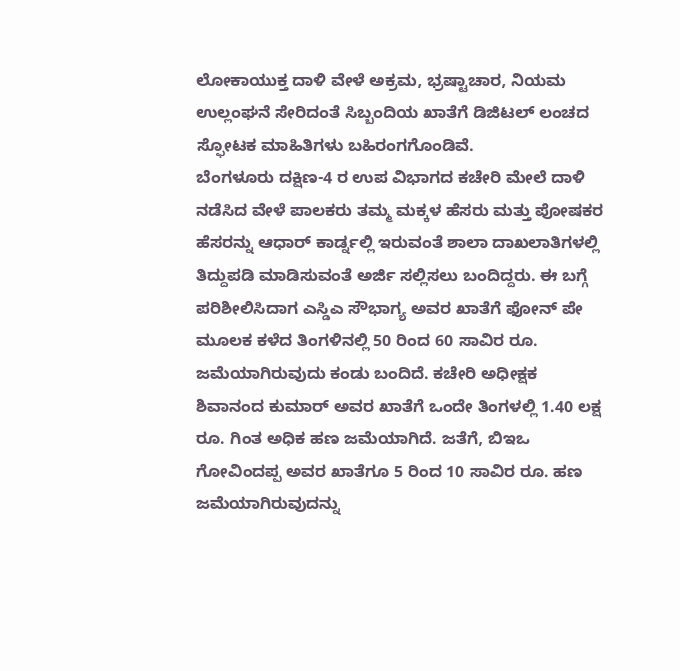ಲೋಕಾಯುಕ್ತ ದಾಳಿ ವೇಳೆ ಅಕ್ರಮ, ಭ್ರಷ್ಟಾಚಾರ, ನಿಯಮ ಉಲ್ಲಂಘನೆ ಸೇರಿದಂತೆ ಸಿಬ್ಬಂದಿಯ ಖಾತೆಗೆ ಡಿಜಿಟಲ್ ಲಂಚದ ಸ್ಫೋಟಕ ಮಾಹಿತಿಗಳು ಬಹಿರಂಗಗೊಂಡಿವೆ.
ಬೆಂಗಳೂರು ದಕ್ಷಿಣ-4 ರ ಉಪ ವಿಭಾಗದ ಕಚೇರಿ ಮೇಲೆ ದಾಳಿ ನಡೆಸಿದ ವೇಳೆ ಪಾಲಕರು ತಮ್ಮ ಮಕ್ಕಳ ಹೆಸರು ಮತ್ತು ಪೋಷಕರ ಹೆಸರನ್ನು ಆಧಾರ್ ಕಾರ್ಡ್ನಲ್ಲಿ ಇರುವಂತೆ ಶಾಲಾ ದಾಖಲಾತಿಗಳಲ್ಲಿ ತಿದ್ದುಪಡಿ ಮಾಡಿಸುವಂತೆ ಅರ್ಜಿ ಸಲ್ಲಿಸಲು ಬಂದಿದ್ದರು. ಈ ಬಗ್ಗೆ ಪರಿಶೀಲಿಸಿದಾಗ ಎಸ್ಡಿಎ ಸೌಭಾಗ್ಯ ಅವರ ಖಾತೆಗೆ ಫೋನ್ ಪೇ ಮೂಲಕ ಕಳೆದ ತಿಂಗಳಿನಲ್ಲಿ 50 ರಿಂದ 60 ಸಾವಿರ ರೂ. ಜಮೆಯಾಗಿರುವುದು ಕಂಡು ಬಂದಿದೆ. ಕಚೇರಿ ಅಧೀಕ್ಷಕ ಶಿವಾನಂದ ಕುಮಾರ್ ಅವರ ಖಾತೆಗೆ ಒಂದೇ ತಿಂಗಳಲ್ಲಿ 1.40 ಲಕ್ಷ ರೂ. ಗಿಂತ ಅಧಿಕ ಹಣ ಜಮೆಯಾಗಿದೆ. ಜತೆಗೆ, ಬಿಇಒ ಗೋವಿಂದಪ್ಪ ಅವರ ಖಾತೆಗೂ 5 ರಿಂದ 10 ಸಾವಿರ ರೂ. ಹಣ ಜಮೆಯಾಗಿರುವುದನ್ನು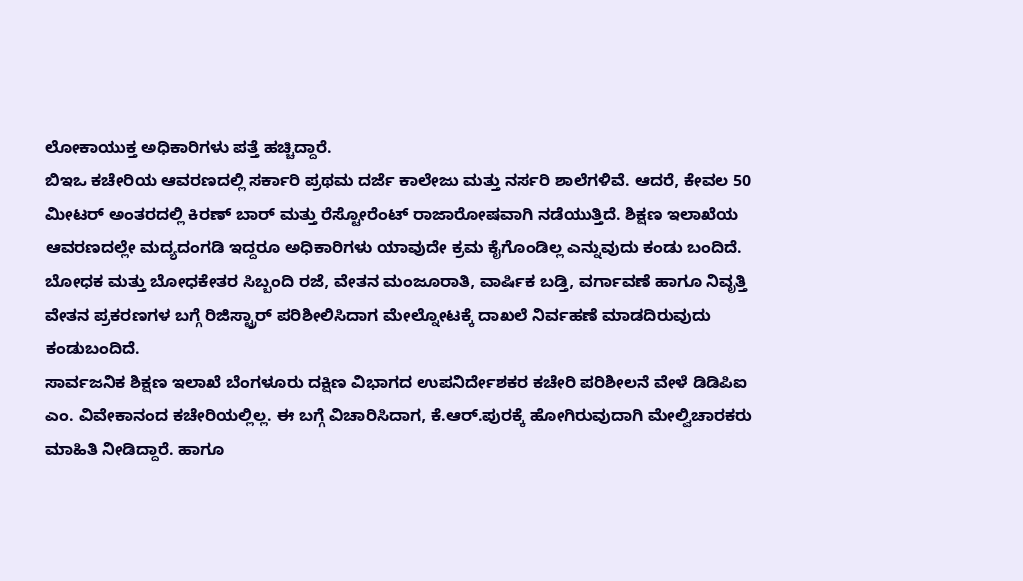ಲೋಕಾಯುಕ್ತ ಅಧಿಕಾರಿಗಳು ಪತ್ತೆ ಹಚ್ಚಿದ್ದಾರೆ.
ಬಿಇಒ ಕಚೇರಿಯ ಆವರಣದಲ್ಲಿ ಸರ್ಕಾರಿ ಪ್ರಥಮ ದರ್ಜೆ ಕಾಲೇಜು ಮತ್ತು ನರ್ಸರಿ ಶಾಲೆಗಳಿವೆ. ಆದರೆ, ಕೇವಲ 50 ಮೀಟರ್ ಅಂತರದಲ್ಲಿ ಕಿರಣ್ ಬಾರ್ ಮತ್ತು ರೆಸ್ಟೋರೆಂಟ್ ರಾಜಾರೋಷವಾಗಿ ನಡೆಯುತ್ತಿದೆ. ಶಿಕ್ಷಣ ಇಲಾಖೆಯ ಆವರಣದಲ್ಲೇ ಮದ್ಯದಂಗಡಿ ಇದ್ದರೂ ಅಧಿಕಾರಿಗಳು ಯಾವುದೇ ಕ್ರಮ ಕೈಗೊಂಡಿಲ್ಲ ಎನ್ನುವುದು ಕಂಡು ಬಂದಿದೆ. ಬೋಧಕ ಮತ್ತು ಬೋಧಕೇತರ ಸಿಬ್ಬಂದಿ ರಜೆ, ವೇತನ ಮಂಜೂರಾತಿ, ವಾರ್ಷಿಕ ಬಡ್ತಿ, ವರ್ಗಾವಣೆ ಹಾಗೂ ನಿವೃತ್ತಿ ವೇತನ ಪ್ರಕರಣಗಳ ಬಗ್ಗೆ ರಿಜಿಸ್ಟ್ರಾರ್ ಪರಿಶೀಲಿಸಿದಾಗ ಮೇಲ್ನೋಟಕ್ಕೆ ದಾಖಲೆ ನಿರ್ವಹಣೆ ಮಾಡದಿರುವುದು ಕಂಡುಬಂದಿದೆ.
ಸಾರ್ವಜನಿಕ ಶಿಕ್ಷಣ ಇಲಾಖೆ ಬೆಂಗಳೂರು ದಕ್ಷಿಣ ವಿಭಾಗದ ಉಪನಿರ್ದೇಶಕರ ಕಚೇರಿ ಪರಿಶೀಲನೆ ವೇಳೆ ಡಿಡಿಪಿಐ ಎಂ. ವಿವೇಕಾನಂದ ಕಚೇರಿಯಲ್ಲಿಲ್ಲ. ಈ ಬಗ್ಗೆ ವಿಚಾರಿಸಿದಾಗ, ಕೆ.ಆರ್.ಪುರಕ್ಕೆ ಹೋಗಿರುವುದಾಗಿ ಮೇಲ್ವಿಚಾರಕರು ಮಾಹಿತಿ ನೀಡಿದ್ದಾರೆ. ಹಾಗೂ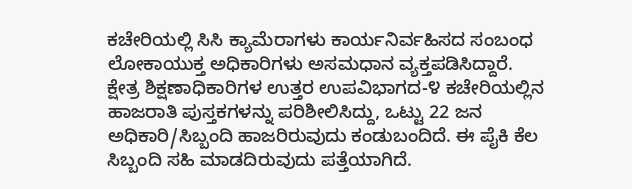ಕಚೇರಿಯಲ್ಲಿ ಸಿಸಿ ಕ್ಯಾಮೆರಾಗಳು ಕಾರ್ಯನಿರ್ವಹಿಸದ ಸಂಬಂಧ ಲೋಕಾಯುಕ್ತ ಅಧಿಕಾರಿಗಳು ಅಸಮಧಾನ ವ್ಯಕ್ತಪಡಿಸಿದ್ದಾರೆ.
ಕ್ಷೇತ್ರ ಶಿಕ್ಷಣಾಧಿಕಾರಿಗಳ ಉತ್ತರ ಉಪವಿಭಾಗದ-೪ ಕಚೇರಿಯಲ್ಲಿನ ಹಾಜರಾತಿ ಪುಸ್ತಕಗಳನ್ನು ಪರಿಶೀಲಿಸಿದ್ದು, ಒಟ್ಟು 22 ಜನ ಅಧಿಕಾರಿ/ಸಿಬ್ಬಂದಿ ಹಾಜರಿರುವುದು ಕಂಡುಬಂದಿದೆ. ಈ ಪೈಕಿ ಕೆಲ ಸಿಬ್ಬಂದಿ ಸಹಿ ಮಾಡದಿರುವುದು ಪತ್ತೆಯಾಗಿದೆ.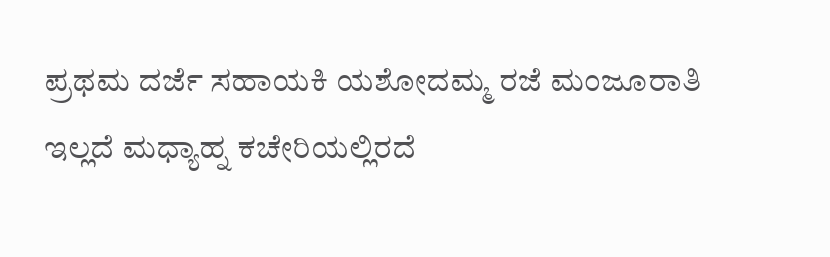ಪ್ರಥಮ ದರ್ಜೆ ಸಹಾಯಕಿ ಯಶೋದಮ್ಮ ರಜೆ ಮಂಜೂರಾತಿ ಇಲ್ಲದೆ ಮಧ್ಯಾಹ್ನ ಕಚೇರಿಯಲ್ಲಿರದೆ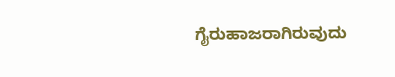ಗೈರುಹಾಜರಾಗಿರುವುದು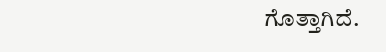ಗೊತ್ತಾಗಿದೆ.